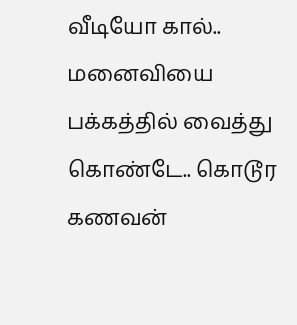வீடியோ கால்.. மனைவியை பக்கத்தில் வைத்து கொண்டே.. கொடூர கணவன்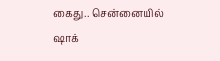கைது.. சென்னையில் ஷாக்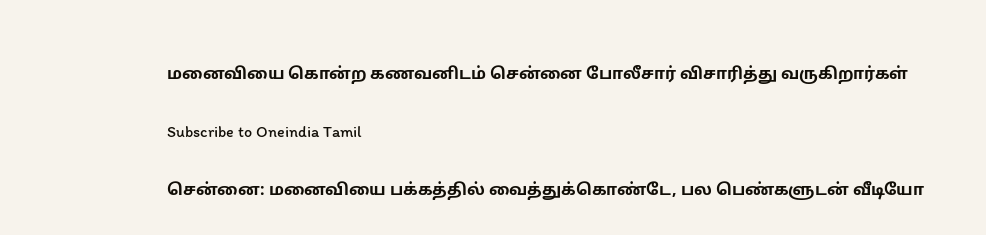மனைவியை கொன்ற கணவனிடம் சென்னை போலீசார் விசாரித்து வருகிறார்கள்

Subscribe to Oneindia Tamil

சென்னை: மனைவியை பக்கத்தில் வைத்துக்கொண்டே, பல பெண்களுடன் வீடியோ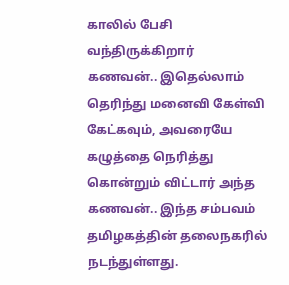காலில் பேசி வந்திருக்கிறார் கணவன்.. இதெல்லாம் தெரிந்து மனைவி கேள்வி கேட்கவும், அவரையே கழுத்தை நெரித்து கொன்றும் விட்டார் அந்த கணவன்.. இந்த சம்பவம் தமிழகத்தின் தலைநகரில் நடந்துள்ளது.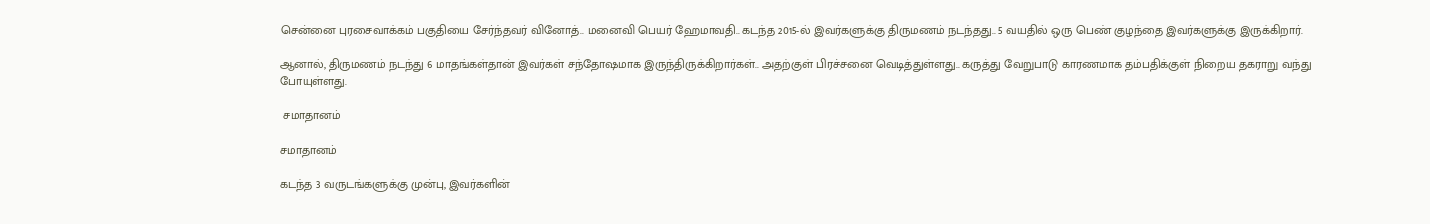சென்னை புரசைவாக்கம் பகுதியை சேர்ந்தவர் வினோத்.. மனைவி பெயர் ஹேமாவதி.. கடந்த 2015-ல் இவர்களுக்கு திருமணம் நடந்தது.. 5 வயதில் ஒரு பெண் குழந்தை இவர்களுக்கு இருக்கிறார்.

ஆனால், திருமணம் நடந்து 6 மாதங்கள்தான் இவர்கள் சந்தோஷமாக இருந்திருக்கிறார்கள்.. அதற்குள் பிரச்சனை வெடித்துள்ளது.. கருத்து வேறுபாடு காரணமாக தம்பதிக்குள் நிறைய தகராறு வந்து போயுள்ளது.

 சமாதானம்

சமாதானம்

கடந்த 3 வருடங்களுக்கு முன்பு, இவர்களின்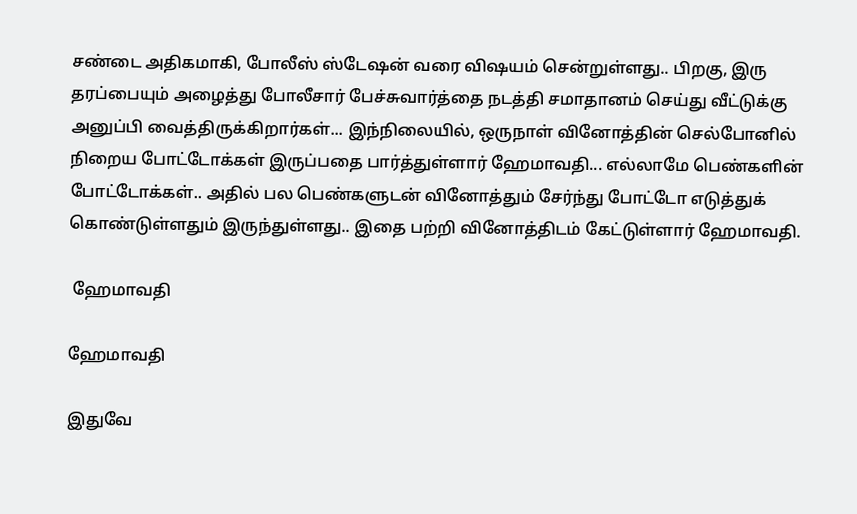சண்டை அதிகமாகி, போலீஸ் ஸ்டேஷன் வரை விஷயம் சென்றுள்ளது.. பிறகு, இரு தரப்பையும் அழைத்து போலீசார் பேச்சுவார்த்தை நடத்தி சமாதானம் செய்து வீட்டுக்கு அனுப்பி வைத்திருக்கிறார்கள்... இந்நிலையில், ஒருநாள் வினோத்தின் செல்போனில் நிறைய போட்டோக்கள் இருப்பதை பார்த்துள்ளார் ஹேமாவதி... எல்லாமே பெண்களின் போட்டோக்கள்.. அதில் பல பெண்களுடன் வினோத்தும் சேர்ந்து போட்டோ எடுத்துக் கொண்டுள்ளதும் இருந்துள்ளது.. இதை பற்றி வினோத்திடம் கேட்டுள்ளார் ஹேமாவதி.

 ஹேமாவதி

ஹேமாவதி

இதுவே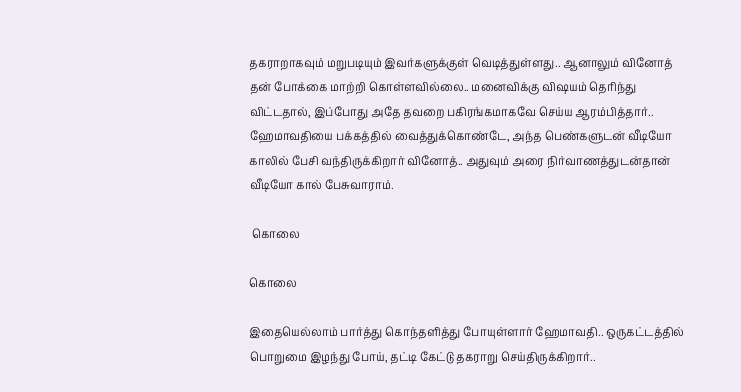தகராறாகவும் மறுபடியும் இவர்களுக்குள் வெடித்துள்ளது.. ஆனாலும் வினோத் தன் போக்கை மாற்றி கொள்ளவில்லை.. மனைவிக்கு விஷயம் தெரிந்து விட்டதால், இப்போது அதே தவறை பகிரங்கமாகவே செய்ய ஆரம்பித்தார்.. ஹேமாவதியை பக்கத்தில் வைத்துக்கொண்டே, அந்த பெண்களுடன் வீடியோ காலில் பேசி வந்திருக்கிறார் வினோத்.. அதுவும் அரை நிர்வாணத்துடன்தான் வீடியோ கால் பேசுவாராம்.

 கொலை

கொலை

இதையெல்லாம் பார்த்து கொந்தளித்து போயுள்ளார் ஹேமாவதி.. ஒருகட்டத்தில் பொறுமை இழந்து போய், தட்டி கேட்டு தகராறு செய்திருக்கிறார்..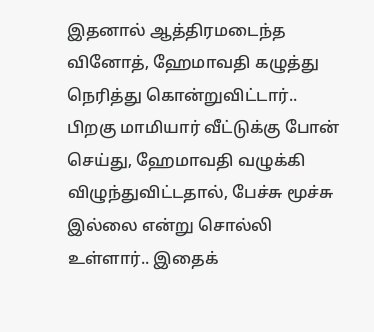இதனால் ஆத்திரமடைந்த வினோத், ஹேமாவதி கழுத்து நெரித்து கொன்றுவிட்டார்.. பிறகு மாமியார் வீட்டுக்கு போன் செய்து, ஹேமாவதி வழுக்கி விழுந்துவிட்டதால், பேச்சு மூச்சு இல்லை என்று சொல்லி உள்ளார்.. இதைக்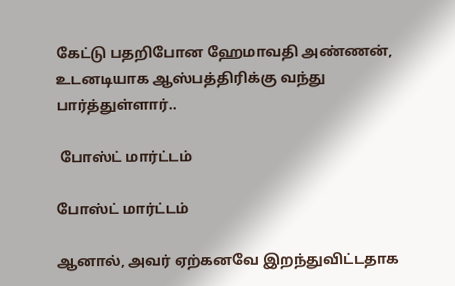கேட்டு பதறிபோன ஹேமாவதி அண்ணன், உடனடியாக ஆஸ்பத்திரிக்கு வந்து பார்த்துள்ளார்..

 போஸ்ட் மார்ட்டம்

போஸ்ட் மார்ட்டம்

ஆனால், அவர் ஏற்கனவே இறந்துவிட்டதாக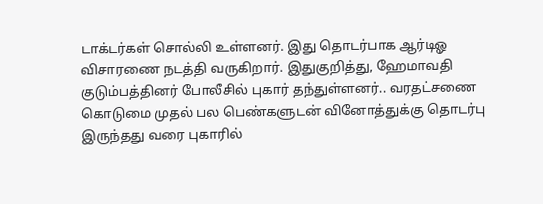டாக்டர்கள் சொல்லி உள்ளனர். இது தொடர்பாக ஆர்டிஓ விசாரணை நடத்தி வருகிறார். இதுகுறித்து, ஹேமாவதி குடும்பத்தினர் போலீசில் புகார் தந்துள்ளனர்.. வரதட்சணை கொடுமை முதல் பல பெண்களுடன் வினோத்துக்கு தொடர்பு இருந்தது வரை புகாரில்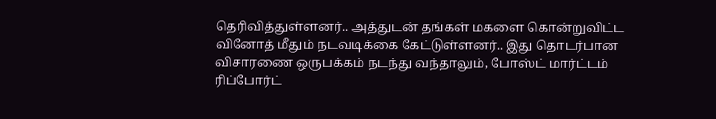தெரிவித்துள்ளனர்.. அத்துடன் தங்கள் மகளை கொன்றுவிட்ட வினோத் மீதும் நடவடிக்கை கேட்டுள்ளனர்.. இது தொடர்பான விசாரணை ஒருபக்கம் நடந்து வந்தாலும், போஸ்ட் மார்ட்டம் ரிப்போர்ட்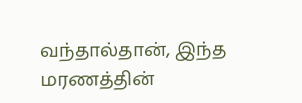வந்தால்தான், இந்த மரணத்தின்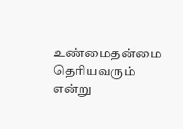உண்மைதன்மை தெரியவரும் என்று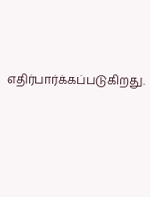எதிர்பார்க்கப்படுகிறது.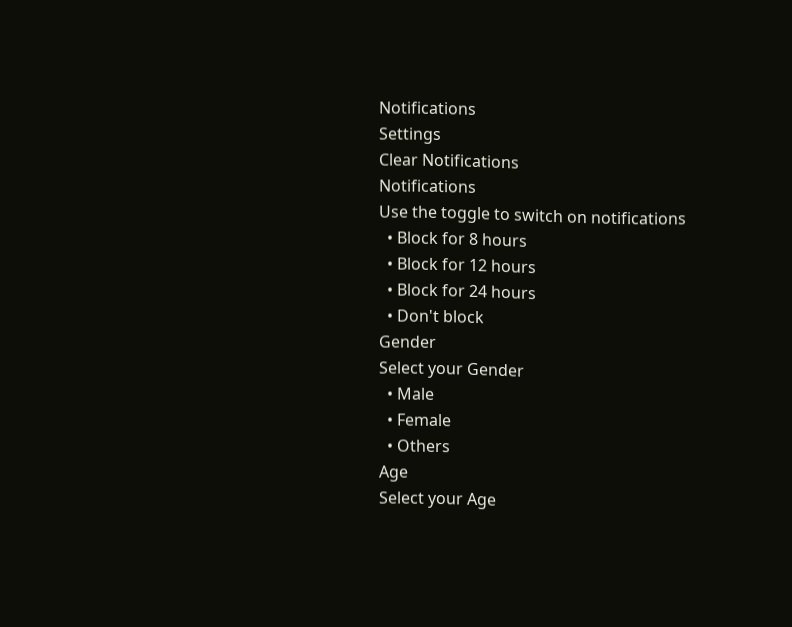Notifications
Settings
Clear Notifications
Notifications
Use the toggle to switch on notifications
  • Block for 8 hours
  • Block for 12 hours
  • Block for 24 hours
  • Don't block
Gender
Select your Gender
  • Male
  • Female
  • Others
Age
Select your Age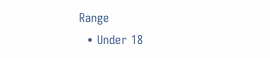Range
  • Under 18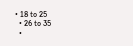• 18 to 25
  • 26 to 35
  •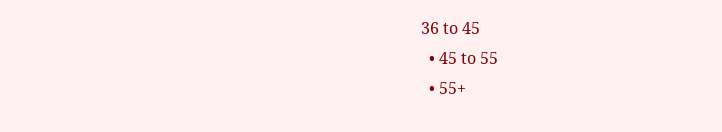36 to 45
  • 45 to 55
  • 55+